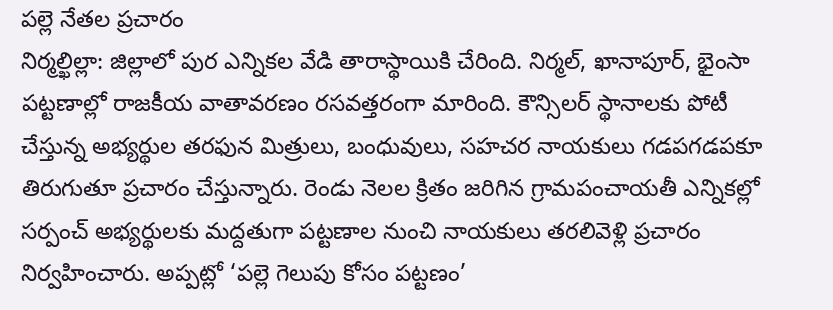పల్లె నేతల ప్రచారం
నిర్మల్ఖిల్లా: జిల్లాలో పుర ఎన్నికల వేడి తారాస్థాయికి చేరింది. నిర్మల్, ఖానాపూర్, భైంసా పట్టణాల్లో రాజకీయ వాతావరణం రసవత్తరంగా మారింది. కౌన్సిలర్ స్థానాలకు పోటీ చేస్తున్న అభ్యర్థుల తరఫున మిత్రులు, బంధువులు, సహచర నాయకులు గడపగడపకూ తిరుగుతూ ప్రచారం చేస్తున్నారు. రెండు నెలల క్రితం జరిగిన గ్రామపంచాయతీ ఎన్నికల్లో సర్పంచ్ అభ్యర్థులకు మద్దతుగా పట్టణాల నుంచి నాయకులు తరలివెళ్లి ప్రచారం నిర్వహించారు. అప్పట్లో ‘పల్లె గెలుపు కోసం పట్టణం’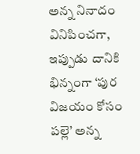అన్న నినాదం వినిపించగా, ఇప్పుడు దానికి భిన్నంగా ‘పుర విజయం కోసం పల్లె’ అన్న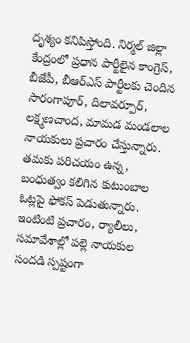దృశ్యం కనిపిస్తోంది. నిర్మల్ జిల్లా కేంద్రంలో ప్రధాన పార్టీలైన కాంగ్రెస్, బీజేపీ, బీఆర్ఎస్ పార్టీలకు చెందిన సారంగాపూర్, దిలావర్పూర్, లక్ష్మణచాంద, మామడ మండలాల నాయకులు ప్రచారం చేస్తున్నారు. తమకు పరిచయం ఉన్న, బంధుత్వం కలిగిన కుటుంబాల ఓట్లపై ఫోకస్ పెడుతున్నారు. ఇంటింటి ప్రచారం, ర్యాలీలు, సమావేశాల్లో పల్లె నాయకుల సందడి స్పష్టంగా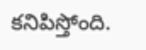కనిపిస్తోంది.